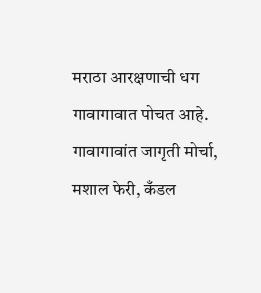मराठा आरक्षणाची धग गावागावात पोचत आहे. गावागावांत जागृती मोर्चा, मशाल फेरी, कँडल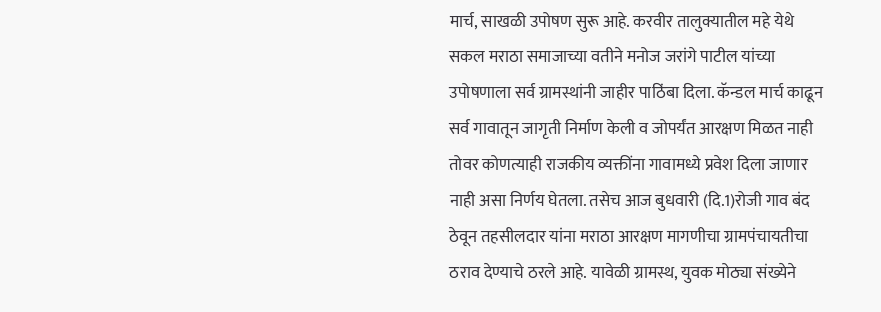मार्च, साखळी उपोषण सुरू आहे. करवीर तालुक्यातील महे येथे सकल मराठा समाजाच्या वतीने मनोज जरांगे पाटील यांच्या उपोषणाला सर्व ग्रामस्थांनी जाहीर पाठिंबा दिला. कॅन्डल मार्च काढून सर्व गावातून जागृती निर्माण केली व जोपर्यंत आरक्षण मिळत नाही तोवर कोणत्याही राजकीय व्यक्तींना गावामध्ये प्रवेश दिला जाणार नाही असा निर्णय घेतला. तसेच आज बुधवारी (दि.1)रोजी गाव बंद ठेवून तहसीलदार यांना मराठा आरक्षण मागणीचा ग्रामपंचायतीचा ठराव देण्याचे ठरले आहे. यावेळी ग्रामस्थ, युवक मोठ्या संख्येने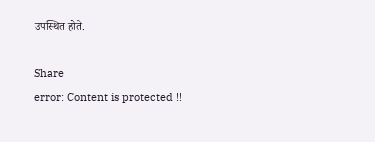उपस्थित होते.

Share
error: Content is protected !!